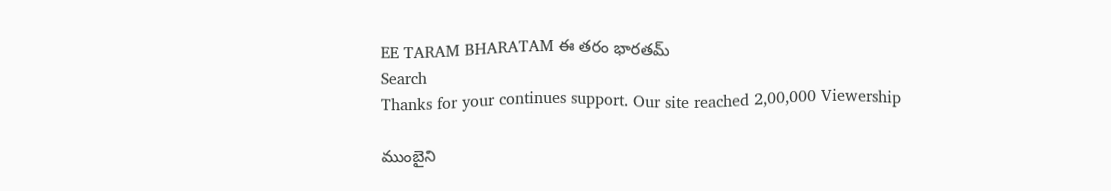EE TARAM BHARATAM ఈ తరం భారతమ్
Search
Thanks for your continues support. Our site reached 2,00,000 Viewership

ముంబైని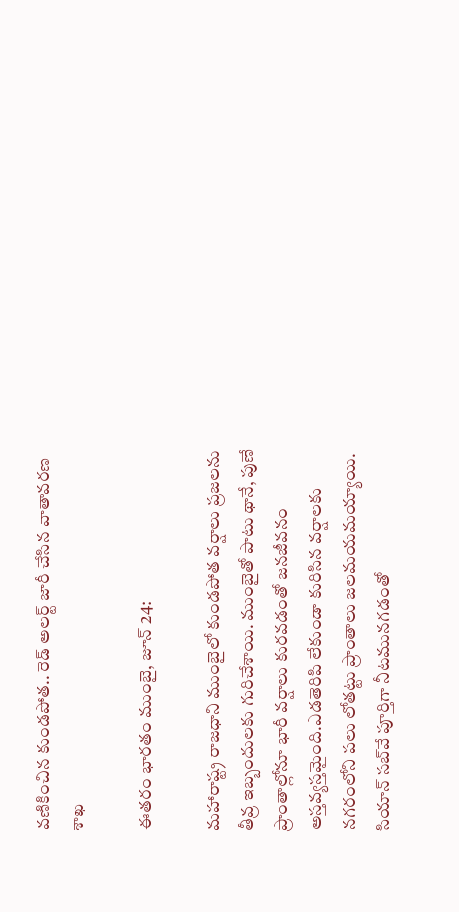వణికించిన కుండపోత.. రెడ్ అలర్ట్ జారీ చేసిన వాతావరణ శాఖ

ఈతరం భారతం ముంబై, జూన్ 24:

మహారాష్ట్ర రాజధాని ముంబైలో కుండపోత వర్షాలు ప్రజలను తీవ్ర ఇబ్బందులకు గురిచేశాయి. ముంబైతో పాటు థానే, పుణే ప్రాంతాల్లోనూ భారీ వర్షాలు కురవడంతో జనజీవనం అస్తవ్యస్తమైంది.ఎడతెరిపి లేకుండా కురిసిన వర్షాలకు నగరంలోని పలు లోతట్టు ప్రాంతాలు జలమయమయ్యాయి. సియాన్ సబ్‌వే పూర్తిగా నీటమునగడంతో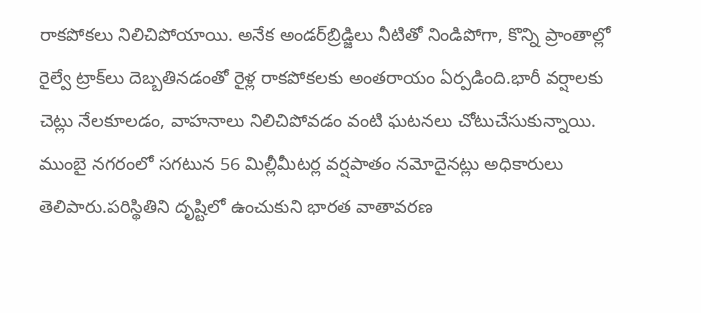రాకపోకలు నిలిచిపోయాయి. అనేక అండర్‌బ్రిడ్జిలు నీటితో నిండిపోగా, కొన్ని ప్రాంతాల్లో రైల్వే ట్రాక్‌లు దెబ్బతినడంతో రైళ్ల రాకపోకలకు అంతరాయం ఏర్పడింది.భారీ వర్షాలకు చెట్లు నేలకూలడం, వాహనాలు నిలిచిపోవడం వంటి ఘటనలు చోటుచేసుకున్నాయి. ముంబై నగరంలో సగటున 56 మిల్లీమీటర్ల వర్షపాతం నమోదైనట్లు అధికారులు తెలిపారు.పరిస్థితిని దృష్టిలో ఉంచుకుని భారత వాతావరణ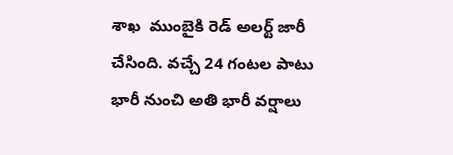శాఖ  ముంబైకి రెడ్ అలర్ట్ జారీ చేసింది. వచ్చే 24 గంటల పాటు భారీ నుంచి అతి భారీ వర్షాలు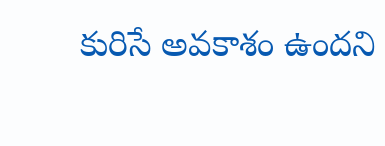కురిసే అవకాశం ఉందని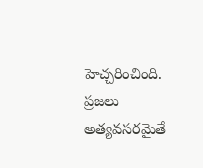హెచ్చరించింది. ప్రజలు అత్యవసరమైతే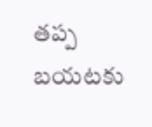తప్ప బయటకు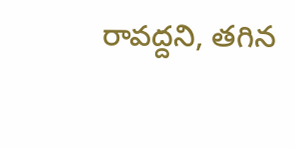రావద్దని, తగిన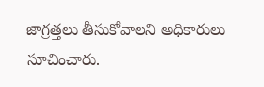జాగ్రత్తలు తీసుకోవాలని అధికారులు సూచించారు.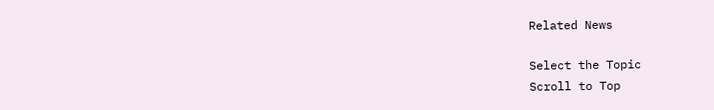Related News

Select the Topic
Scroll to Top